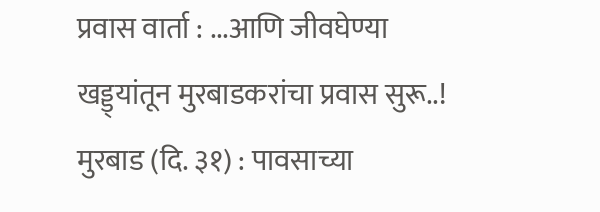प्रवास वार्ता : ...आणि जीवघेण्या खड्ड्यांतून मुरबाडकरांचा प्रवास सुरू..!
मुरबाड (दि. ३१) : पावसाच्या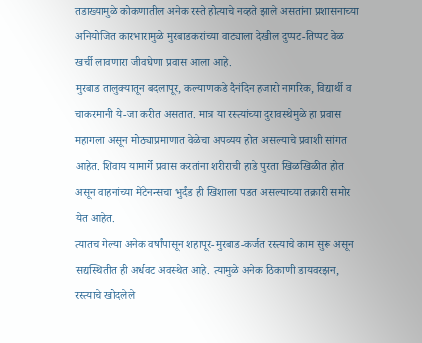तडाख्यामुळे कोकणातील अनेक रस्ते होत्याचे नव्हते झाले असतांना प्रशासनाच्या अनियोजित कारभारामुळे मुरबाडकरांच्या वाट्याला देखील दुप्पट-तिप्पट वेळ खर्ची लावणारा जीवघेणा प्रवास आला आहे.
मुरबाड तालुक्यातून बदलापूर, कल्याणकडे दैनंदिन हजारो नागरिक, विद्यार्थी व चाकरमानी ये-जा करीत असतात. मात्र या रस्त्यांच्या दुरावस्थेमुळे हा प्रवास महागला असून मोठ्याप्रमाणात वेळेचा अपव्यय होत असल्याचे प्रवाशी सांगत आहेत. शिवाय यामार्गे प्रवास करतांना शरीराची हाडे पुरता खिळखिळीत होत असून वाहनांच्या मेंटेनन्सचा भुर्दंड ही खिशाला पडत असल्याच्या तक्रारी समोर येत आहेत.
त्यातच गेल्या अनेक वर्षांपासून शहापूर-मुरबाड-कर्जत रस्त्याचे काम सुरू असून सद्यस्थितीत ही अर्धवट अवस्थेत आहे. त्यामुळे अनेक ठिकाणी डायवरझन, रस्त्याचे खोदलेले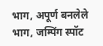भाग, अपूर्ण बनलेले भाग, जम्पिंग स्पॉट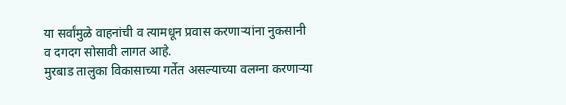या सर्वांमुळे वाहनांची व त्यामधून प्रवास करणाऱ्यांना नुकसानी व दगदग सोसावी लागत आहे.
मुरबाड तालुका विकासाच्या गर्तेत असल्याच्या वलग्ना करणाऱ्या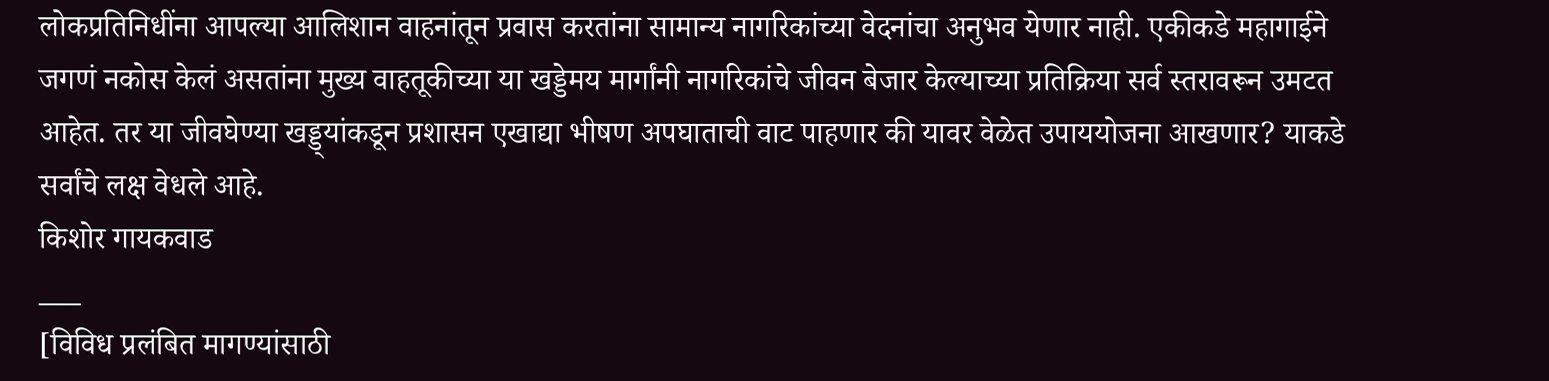लोकप्रतिनिधींना आपल्या आलिशान वाहनांतून प्रवास करतांना सामान्य नागरिकांच्या वेदनांचा अनुभव येणार नाही. एकीकडे महागाईने जगणं नकोस केलं असतांना मुख्य वाहतूकीच्या या खड्डेमय मार्गांनी नागरिकांचे जीवन बेजार केल्याच्या प्रतिक्रिया सर्व स्तरावरून उमटत आहेत. तर या जीवघेण्या खड्ड्यांकडून प्रशासन एखाद्या भीषण अपघाताची वाट पाहणार की यावर वेळेत उपाययोजना आखणार? याकडे सर्वांचे लक्ष वेधले आहे.
किशोर गायकवाड
___
[विविध प्रलंबित मागण्यांसाठी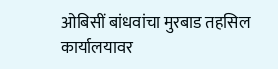ओबिसीं बांधवांचा मुरबाड तहसिल कार्यालयावर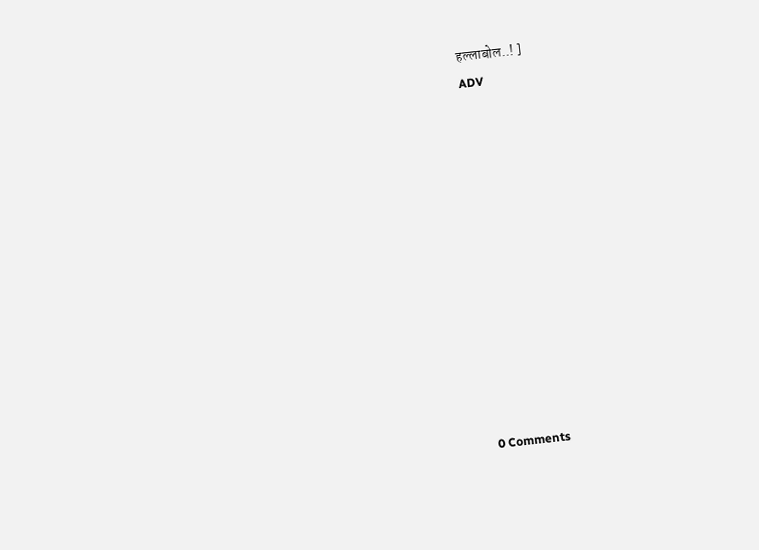हल्लाबोल..! ]
ADV












0 Comments